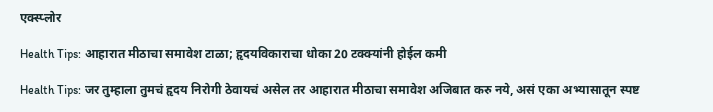एक्स्प्लोर

Health Tips: आहारात मीठाचा समावेश टाळा; हृदयविकाराचा धोका 20 टक्क्यांनी होईल कमी

Health Tips: जर तुम्हाला तुमचं हृदय निरोगी ठेवायचं असेल तर आहारात मीठाचा समावेश अजिबात करु नये, असं एका अभ्यासातून स्पष्ट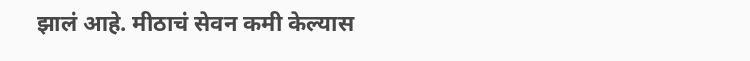झालं आहे. मीठाचं सेवन कमी केल्यास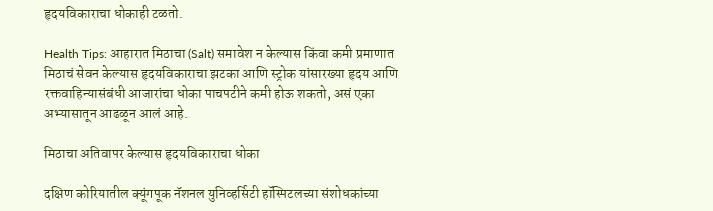हृदयविकाराचा धोकाही टळतो.

Health Tips: आहारात मिठाचा (Salt) समावेश न केल्यास किंवा कमी प्रमाणात मिठाचं सेवन केल्यास हृदयविकाराचा झटका आणि स्ट्रोक यांसारख्या हृदय आणि रक्तवाहिन्यासंबंधी आजारांचा धोका पाचपटीने कमी होऊ शकतो, असं एका अभ्यासातून आढळून आलं आहे.

मिठाचा अतिवापर केल्यास हृदयविकाराचा धोका

दक्षिण कोरियातील क्यूंगपूक नॅशनल युनिव्हर्सिटी हॉस्पिटलच्या संशोधकांच्या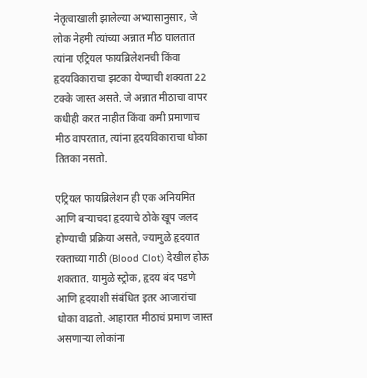नेतृत्वाखाली झालेल्या अभ्यासानुसार, जे लोक नेहमी त्यांच्या अन्नात मीठ घालतात त्यांना एट्रियल फायब्रिलेशनची किंवा हृदयविकाराचा झटका येण्याची शक्यता 22 टक्के जास्त असते. जे अन्नात मीठाचा वापर कधीही करत नाहीत किंवा कमी प्रमाणाच मीठ वापरतात, त्यांना हृदयविकाराचा धोका तितका नसतो.

एट्रियल फायब्रिलेशन ही एक अनियमित आणि बर्‍याचदा हृदयाचे ठोके खूप जलद होण्याची प्रक्रिया असते, ज्यामुळे हृदयात रक्ताच्या गाठी (Blood Clot) देखील होऊ शकतात. यामुळे स्ट्रोक, हृदय बंद पडणे आणि हृदयाशी संबंधित इतर आजारांचा धोका वाढतो. आहारात मीठाचं प्रमाण जास्त असणाऱ्या लोकांना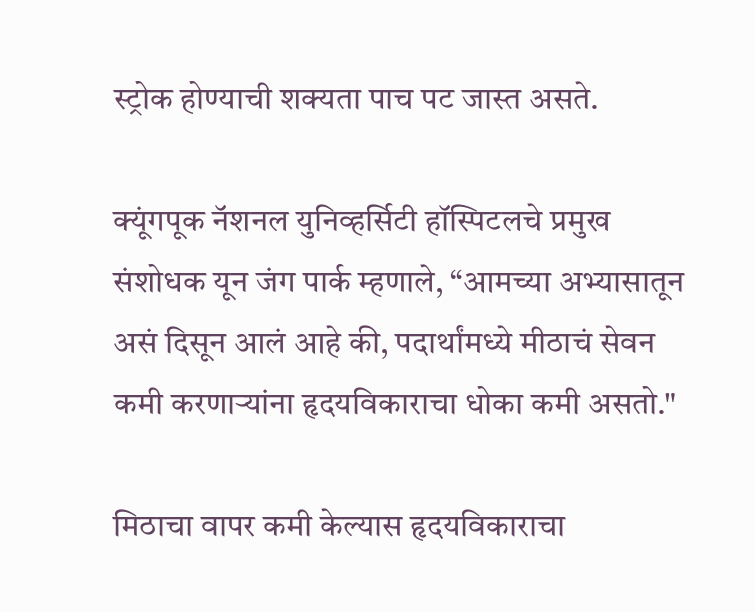स्ट्रोक होण्याची शक्यता पाच पट जास्त असते.

क्यूंगपूक नॅशनल युनिव्हर्सिटी हॉस्पिटलचे प्रमुख संशोधक यून जंग पार्क म्हणाले, “आमच्या अभ्यासातून असं दिसून आलं आहे की, पदार्थांमध्ये मीठाचं सेवन कमी करणाऱ्यांना हृदयविकाराचा धोका कमी असतो."

मिठाचा वापर कमी केल्यास हृदयविकाराचा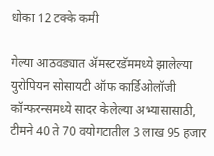धोका 12 टक्के कमी

गेल्या आठवड्यात ॲमस्टरडॅममध्ये झालेल्या युरोपियन सोसायटी ऑफ कार्डिओलॉजी कॉन्फरन्समध्ये सादर केलेल्या अभ्यासासाठी, टीमने 40 ते 70 वयोगटातील 3 लाख 95 हजार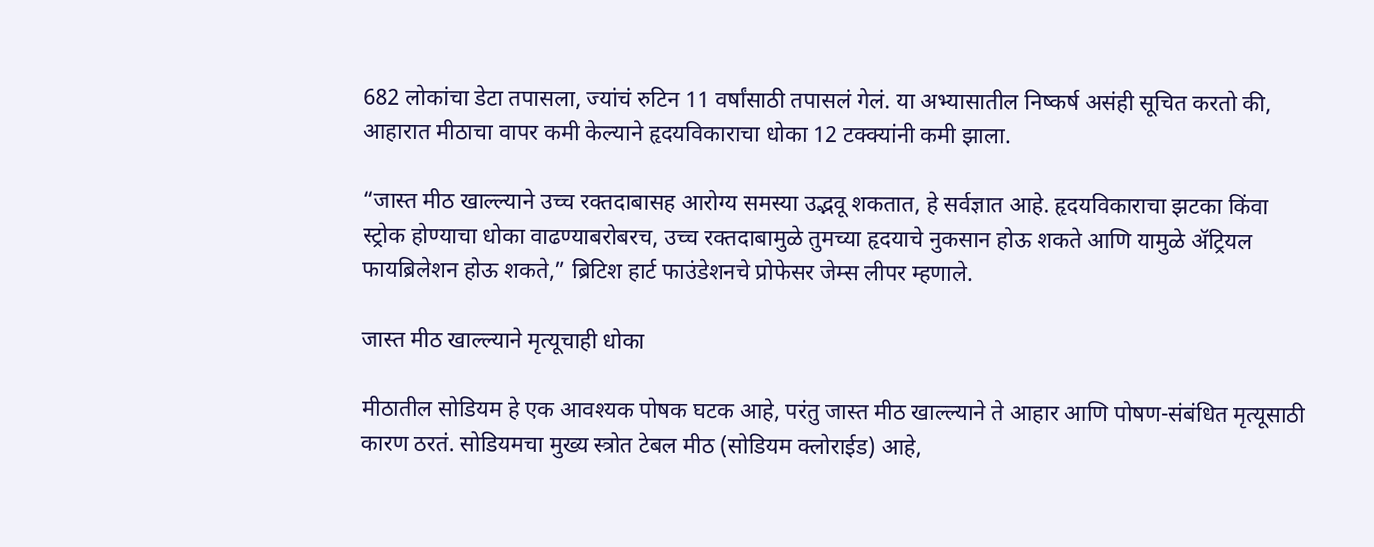682 लोकांचा डेटा तपासला, ज्यांचं रुटिन 11 वर्षांसाठी तपासलं गेलं. या अभ्यासातील निष्कर्ष असंही सूचित करतो की, आहारात मीठाचा वापर कमी केल्याने हृदयविकाराचा धोका 12 टक्क्यांनी कमी झाला.

“जास्त मीठ खाल्ल्याने उच्च रक्तदाबासह आरोग्य समस्या उद्भवू शकतात, हे सर्वज्ञात आहे. हृदयविकाराचा झटका किंवा स्ट्रोक होण्याचा धोका वाढण्याबरोबरच, उच्च रक्तदाबामुळे तुमच्या हृदयाचे नुकसान होऊ शकते आणि यामुळे ॲट्रियल फायब्रिलेशन होऊ शकते,” ब्रिटिश हार्ट फाउंडेशनचे प्रोफेसर जेम्स लीपर म्हणाले.

जास्त मीठ खाल्ल्याने मृत्यूचाही धोका

मीठातील सोडियम हे एक आवश्यक पोषक घटक आहे, परंतु जास्त मीठ खाल्ल्याने ते आहार आणि पोषण-संबंधित मृत्यूसाठी कारण ठरतं. सोडियमचा मुख्य स्त्रोत टेबल मीठ (सोडियम क्लोराईड) आहे,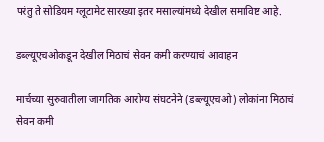परंतु ते सोडियम ग्लूटामेट सारख्या इतर मसाल्यांमध्ये देखील समाविष्ट आहे.

डब्ल्यूएचओकडून देखील मिठाचं सेवन कमी करण्याचं आवाहन

मार्चच्या सुरुवातीला जागतिक आरोग्य संघटनेने (डब्ल्यूएचओ) लोकांना मिठाचं सेवन कमी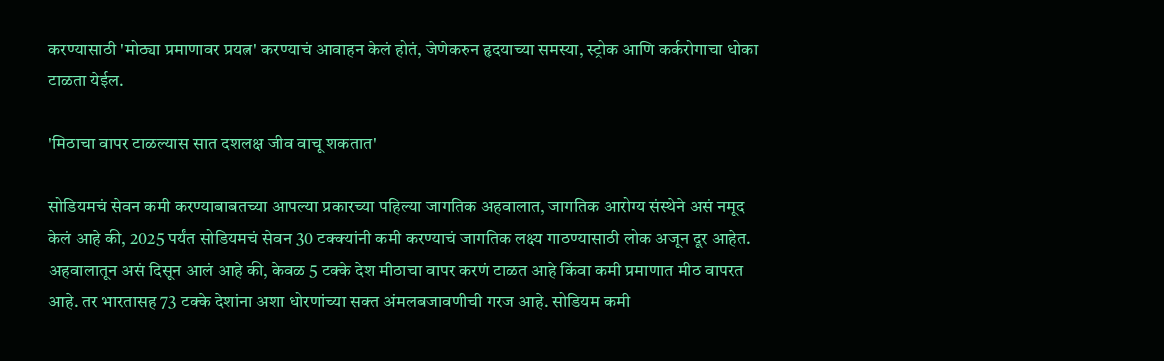करण्यासाठी 'मोठ्या प्रमाणावर प्रयत्न' करण्याचं आवाहन केलं होतं, जेणेकरुन हृदयाच्या समस्या, स्ट्रोक आणि कर्करोगाचा धोका टाळता येईल.

'मिठाचा वापर टाळल्यास सात दशलक्ष जीव वाचू शकतात'

सोडियमचं सेवन कमी करण्याबाबतच्या आपल्या प्रकारच्या पहिल्या जागतिक अहवालात, जागतिक आरोग्य संस्थेने असं नमूद केलं आहे की, 2025 पर्यंत सोडियमचं सेवन 30 टक्क्यांनी कमी करण्याचं जागतिक लक्ष्य गाठण्यासाठी लोक अजून दूर आहेत. अहवालातून असं दिसून आलं आहे की, केवळ 5 टक्के देश मीठाचा वापर करणं टाळत आहे किंवा कमी प्रमाणात मीठ वापरत आहे. तर भारतासह 73 टक्के देशांना अशा धोरणांच्या सक्त अंमलबजावणीची गरज आहे. सोडियम कमी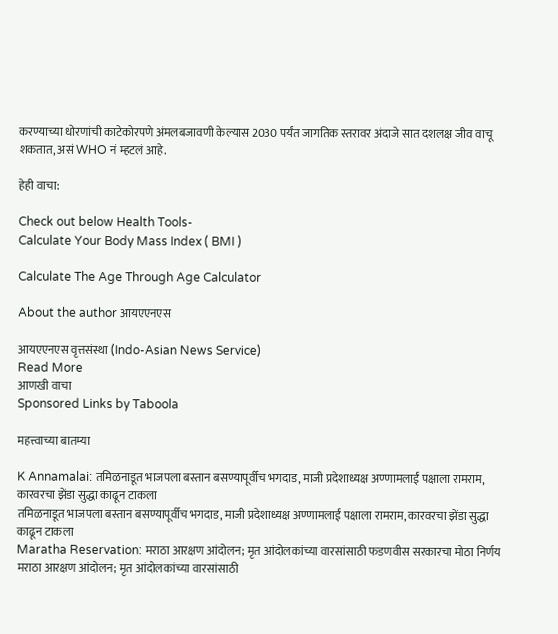करण्याच्या धोरणांची काटेकोरपणे अंमलबजावणी केल्यास 2030 पर्यंत जागतिक स्तरावर अंदाजे सात दशलक्ष जीव वाचू शकतात, असं WHO नं म्हटलं आहे.

हेही वाचा:

Check out below Health Tools-
Calculate Your Body Mass Index ( BMI )

Calculate The Age Through Age Calculator

About the author आयएएनएस

आयएएनएस वृत्तसंस्था (Indo-Asian News Service)
Read More
आणखी वाचा
Sponsored Links by Taboola

महत्त्वाच्या बातम्या

K Annamalai: तमिळनाडूत भाजपला बस्तान बसण्यापूर्वीच भगदाड, माजी प्रदेशाध्यक्ष अण्णामलाईं पक्षाला रामराम, कारवरचा झेंडा सुद्धा काढून टाकला
तमिळनाडूत भाजपला बस्तान बसण्यापूर्वीच भगदाड, माजी प्रदेशाध्यक्ष अण्णामलाईं पक्षाला रामराम, कारवरचा झेंडा सुद्धा काढून टाकला
Maratha Reservation: मराठा आरक्षण आंदोलन; मृत आंदोलकांच्या वारसांसाठी फडणवीस सरकारचा मोठा निर्णय
मराठा आरक्षण आंदोलन; मृत आंदोलकांच्या वारसांसाठी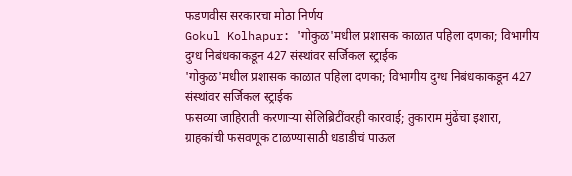फडणवीस सरकारचा मोठा निर्णय
Gokul Kolhapur: 'गोकुळ'मधील प्रशासक काळात पहिला दणका; विभागीय दुग्ध निबंधकाकडून 427 संस्थांवर सर्जिकल स्ट्राईक
'गोकुळ'मधील प्रशासक काळात पहिला दणका; विभागीय दुग्ध निबंधकाकडून 427 संस्थांवर सर्जिकल स्ट्राईक
फसव्या जाहिराती करणाऱ्या सेलिब्रिटींवरही कारवाई; तुकाराम मुंढेंचा इशारा, ग्राहकांची फसवणूक टाळण्यासाठी धडाडीचं पाऊल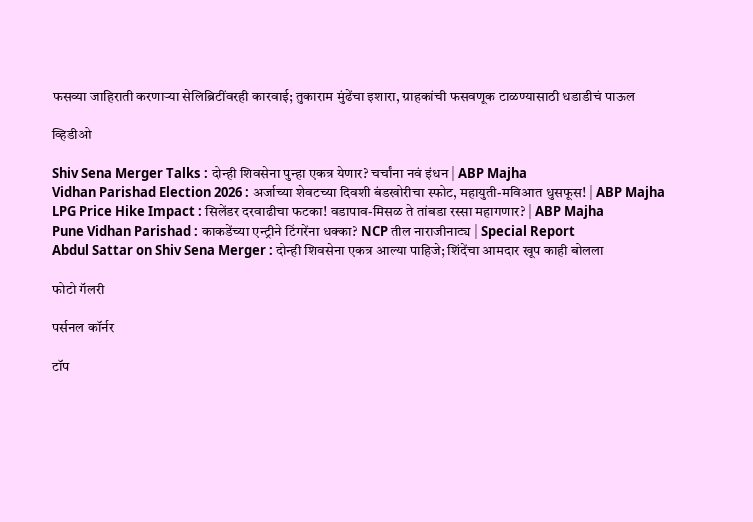फसव्या जाहिराती करणाऱ्या सेलिब्रिटींवरही कारवाई; तुकाराम मुंढेंचा इशारा, ग्राहकांची फसवणूक टाळण्यासाठी धडाडीचं पाऊल

व्हिडीओ

Shiv Sena Merger Talks : दोन्ही शिवसेना पुन्हा एकत्र येणार? चर्चांना नवं इंधन | ABP Majha
Vidhan Parishad Election 2026 : अर्जाच्या शेवटच्या दिवशी बंडखोरीचा स्फोट, महायुती-मविआत धुसफूस! | ABP Majha
LPG Price Hike Impact : सिलेंडर दरवाढीचा फटका! वडापाव-मिसळ ते तांबडा रस्सा महागणार? | ABP Majha
Pune Vidhan Parishad : काकडेंच्या एन्ट्रीने टिंगरेंना धक्का? NCP तील नाराजीनाट्य | Special Report
Abdul Sattar on Shiv Sena Merger : दोन्ही शिवसेना एकत्र आल्या पाहिजे; शिंदेंचा आमदार खूप काही बोलला

फोटो गॅलरी

पर्सनल कॉर्नर

टॉप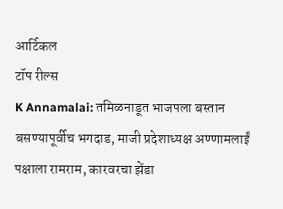आर्टिकल
टॉप रील्स
K Annamalai: तमिळनाडूत भाजपला बस्तान बसण्यापूर्वीच भगदाड, माजी प्रदेशाध्यक्ष अण्णामलाईं पक्षाला रामराम, कारवरचा झेंडा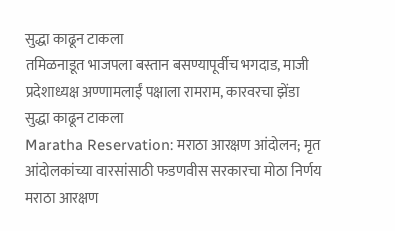सुद्धा काढून टाकला
तमिळनाडूत भाजपला बस्तान बसण्यापूर्वीच भगदाड, माजी प्रदेशाध्यक्ष अण्णामलाईं पक्षाला रामराम, कारवरचा झेंडा सुद्धा काढून टाकला
Maratha Reservation: मराठा आरक्षण आंदोलन; मृत आंदोलकांच्या वारसांसाठी फडणवीस सरकारचा मोठा निर्णय
मराठा आरक्षण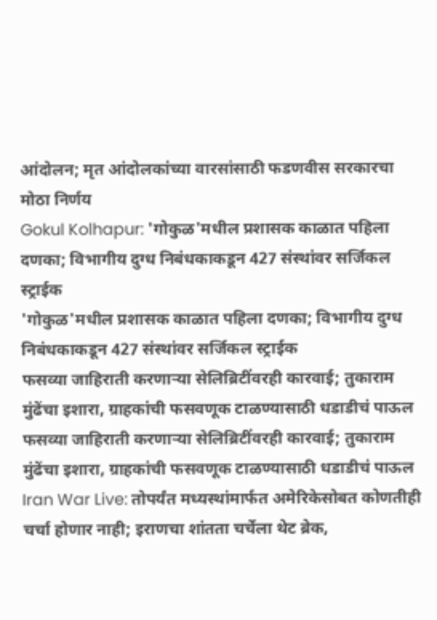आंदोलन; मृत आंदोलकांच्या वारसांसाठी फडणवीस सरकारचा मोठा निर्णय
Gokul Kolhapur: 'गोकुळ'मधील प्रशासक काळात पहिला दणका; विभागीय दुग्ध निबंधकाकडून 427 संस्थांवर सर्जिकल स्ट्राईक
'गोकुळ'मधील प्रशासक काळात पहिला दणका; विभागीय दुग्ध निबंधकाकडून 427 संस्थांवर सर्जिकल स्ट्राईक
फसव्या जाहिराती करणाऱ्या सेलिब्रिटींवरही कारवाई; तुकाराम मुंढेंचा इशारा, ग्राहकांची फसवणूक टाळण्यासाठी धडाडीचं पाऊल
फसव्या जाहिराती करणाऱ्या सेलिब्रिटींवरही कारवाई; तुकाराम मुंढेंचा इशारा, ग्राहकांची फसवणूक टाळण्यासाठी धडाडीचं पाऊल
Iran War Live: तोपर्यंत मध्यस्थांमार्फत अमेरिकेसोबत कोणतीही चर्चा होणार नाही; इराणचा शांतता चर्चेला थेट ब्रेक,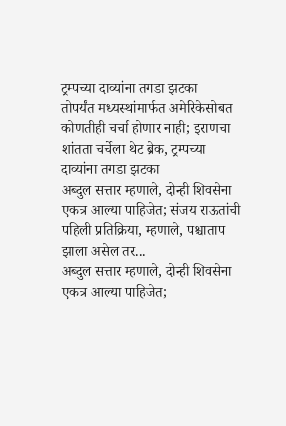ट्रम्पच्या दाव्यांना तगडा झटका
तोपर्यंत मध्यस्थांमार्फत अमेरिकेसोबत कोणतीही चर्चा होणार नाही; इराणचा शांतता चर्चेला थेट ब्रेक, ट्रम्पच्या दाव्यांना तगडा झटका
अब्दुल सत्तार म्हणाले, दोन्ही शिवसेना एकत्र आल्या पाहिजेत; संजय राऊतांची पहिली प्रतिक्रिया, म्हणाले, पश्चाताप झाला असेल तर...
अब्दुल सत्तार म्हणाले, दोन्ही शिवसेना एकत्र आल्या पाहिजेत;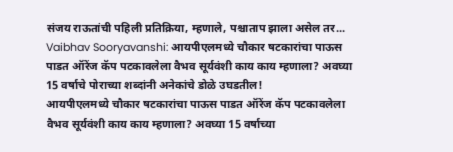संजय राऊतांची पहिली प्रतिक्रिया, म्हणाले, पश्चाताप झाला असेल तर...
Vaibhav Sooryavanshi: आयपीएलमध्ये चौकार षटकारांचा पाऊस पाडत ऑरेंज कॅप पटकावलेला वैभव सूर्यवंशी काय काय म्हणाला? अवघ्या 15 वर्षाचे पोराच्या शब्दांनी अनेकांचे डोळे उघडतील!
आयपीएलमध्ये चौकार षटकारांचा पाऊस पाडत ऑरेंज कॅप पटकावलेला वैभव सूर्यवंशी काय काय म्हणाला? अवघ्या 15 वर्षाच्या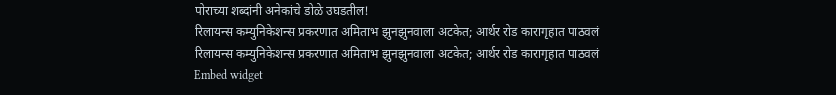पोराच्या शब्दांनी अनेकांचे डोळे उघडतील!
रिलायन्स कम्युनिकेशन्स प्रकरणात अमिताभ झुनझुनवाला अटकेत; आर्थर रोड कारागृहात पाठवलं
रिलायन्स कम्युनिकेशन्स प्रकरणात अमिताभ झुनझुनवाला अटकेत; आर्थर रोड कारागृहात पाठवलं
Embed widget